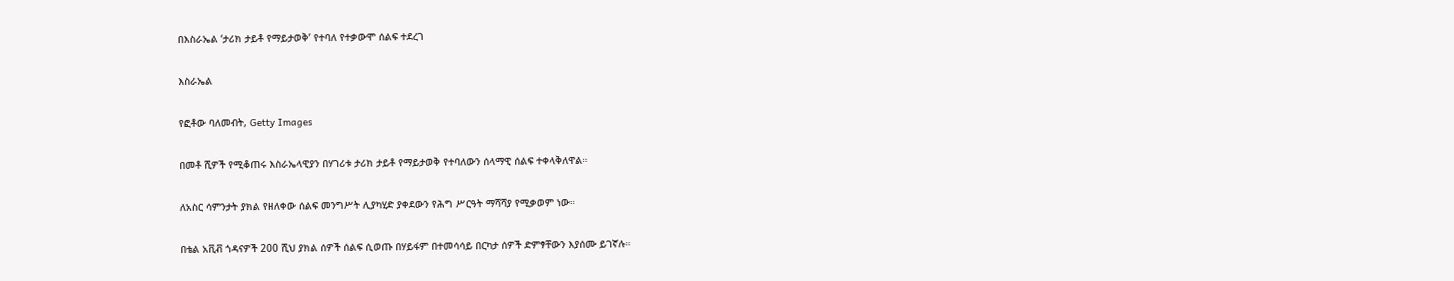በእስራኤል ‘ታሪክ ታይቶ የማይታወቅ’ የተባለ የተቃውሞ ሰልፍ ተደረገ

እስራኤል

የፎቶው ባለመብት, Getty Images

በመቶ ሺዎች የሚቆጠሩ እስራኤላዊያን በሃገሪቱ ታሪክ ታይቶ የማይታወቅ የተባለውን ሰላማዊ ሰልፍ ተቀላቅለዋል።

ለአስር ሳምንታት ያክል የዘለቀው ሰልፍ መንግሥት ሊያካሂድ ያቀደውን የሕግ ሥርዓት ማሻሻያ የሚቃወም ነው።

በቴል አቪቭ ጎዳናዎች 200 ሺህ ያክል ሰዎች ሰልፍ ሲወጡ በሃይፋም በተመሳሳይ በርካታ ሰዎች ድምፃቸውን እያሰሙ ይገኛሉ።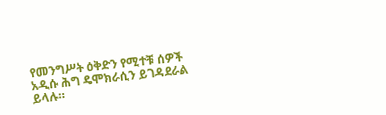የመንግሥት ዕቅድን የሚተቹ ሰዎች አዲሱ ሕግ ዴሞክራሲን ይገዳደራል ይላሉ።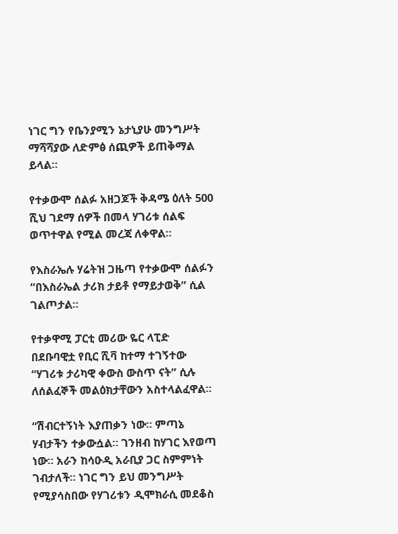ነገር ግን የቤንያሚን ኔታኒያሁ መንግሥት ማሻሻያው ለድምፅ ሰጪዎች ይጠቅማል ይላል።

የተቃውሞ ሰልፉ አዘጋጆች ቅዳሜ ዕለት 500 ሺህ ገደማ ሰዎች በመላ ሃገሪቱ ሰልፍ ወጥተዋል የሚል መረጃ ለቀዋል።

የእስራኤሉ ሃሬትዝ ጋዜጣ የተቃውሞ ሰልፉን “በእስራኤል ታሪክ ታይቶ የማይታወቅ” ሲል ገልጦታል።

የተቃዋሚ ፓርቲ መሪው ዬር ላፒድ በደቡባዊቷ የቢር ሺቫ ከተማ ተገኝተው “ሃገሪቱ ታሪካዊ ቀውስ ውስጥ ናት” ሲሉ ለሰልፈኞች መልዕክታቸውን አስተላልፈዋል።

“ሽብርተኝነት እያጠቃን ነው። ምጣኔ ሃብታችን ተቃውሷል። ገንዘብ ከሃገር እየወጣ ነው። አራን ከሳዑዲ አራቢያ ጋር ስምምነት ገብታለች። ነገር ግን ይህ መንግሥት የሚያሳስበው የሃገሪቱን ዲሞክራሲ መደቆስ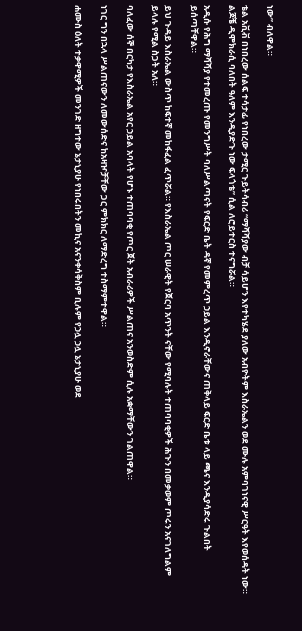ነው” ብለዋል።

ቴል አቪቭ በነበረው ሰልፍ ተሳታፊ የነበረው ታሚር ጉይትሳብሪ “ማሻሻያው ብቻ ሳይሆን እየተካሄደ ያለው አብዮትም እስራኤልን ወደ ሙሉ አምባገነናዊ ሥርዓት እየወሰዳት ነው። ልጆቼ ዲሞክራሲ ባለበት ዓለም እንዲያድጉ ነው ፍላጎቴ” ሲል ለሮይተርስ ተናግሯል።

አዲሱ የሕግ ማሻሻያ የተመረጡ የመንግሥት ባለሥልጣናት የፍርድ ቤት ዳኛ የመምረጥ ኃይል እንዲኖራቸውና ጠቅላይ ፍርድ ቤቱ ላይ ጫና እንዲያሳድሩ ጉልበት ይሰጣቸዋል።

ይህ ጉዳይ እስራኤል ውስጥ ከፍተኛ መከፋፈል ፈጥሯል። የእስራኤል ጦር ሠራዊት የጀርባ አጥንት ናቸው የሚባሉት ተጠባባቂዎች ሕጉን በመቃወም ጦሩን አናገለግልም ይላሉ የሚል ስጋት አለ።

ባለፈው ሰኞ በርካታ የእስራኤል አየር ኃይል አባላት የሆኑ ተጠባባቂ የጦር ጀት አብራሪዎች ሥልጠና አንወስድም ሲሉ አቋማቸውን ገልጠዋል።

ነገር ግን በኋላ ሥልጠናውን ለመውሰድና ከአዛዦቻቸው ጋር ምክክር ለማድረግ ተስማምተዋል።

ሐሙስ ዕለት ተቃዋሚዎች መንገድ ዘግተው ኔታኒያሁ የነበሩበትን መኪና አናንቀሳቅስም ቢሉም የኃሏ ኃሏ ኔታኒያሁ ወደ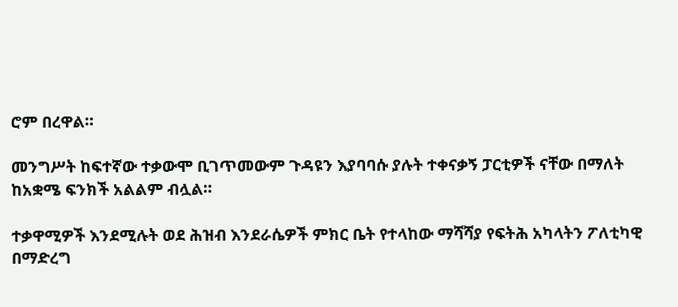ሮም በረዋል።

መንግሥት ከፍተኛው ተቃውሞ ቢገጥመውም ጉዳዩን እያባባሱ ያሉት ተቀናቃኝ ፓርቲዎች ናቸው በማለት ከአቋሜ ፍንክች አልልም ብሏል።

ተቃዋሚዎች እንደሚሉት ወደ ሕዝብ እንደራሴዎች ምክር ቤት የተላከው ማሻሻያ የፍትሕ አካላትን ፖለቲካዊ በማድረግ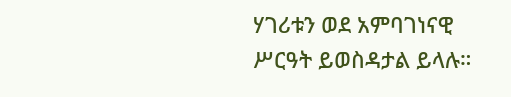ሃገሪቱን ወደ አምባገነናዊ ሥርዓት ይወስዳታል ይላሉ።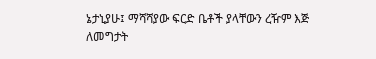ኔታኒያሁ፤ ማሻሻያው ፍርድ ቤቶች ያላቸውን ረዥም እጅ ለመግታት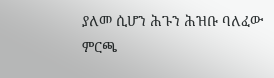ያለመ ሲሆን ሕጉን ሕዝቡ ባለፈው ምርጫ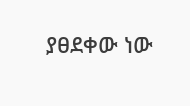ያፀደቀው ነው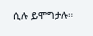ሲሉ ይሞግታሉ።